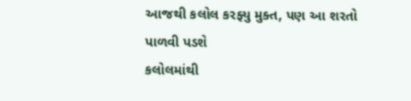આજથી કલોલ કરફ્યુ મુક્ત, પણ આ શરતો પાળવી પડશે
કલોલમાંથી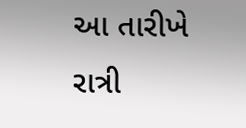આ તારીખે રાત્રી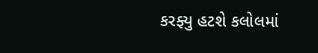કરફ્યુ હટશે કલોલમાં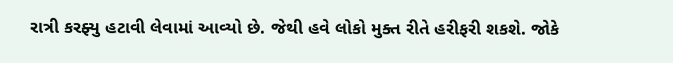રાત્રી કરફ્યુ હટાવી લેવામાં આવ્યો છે. જેથી હવે લોકો મુક્ત રીતે હરીફરી શકશે. જોકે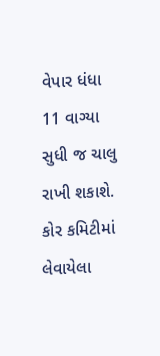વેપાર ધંધા 11 વાગ્યા સુધી જ ચાલુ રાખી શકાશે. કોર કમિટીમાં લેવાયેલા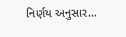નિર્ણય અનુસાર…